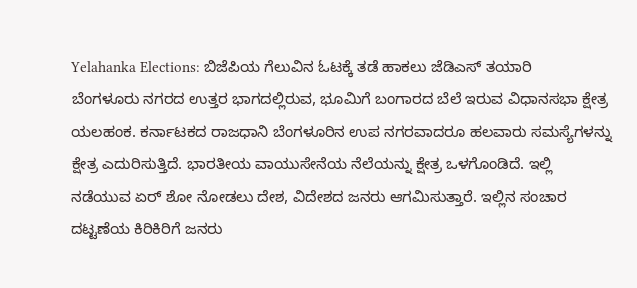Yelahanka Elections: ಬಿಜೆಪಿಯ ಗೆಲುವಿನ ಓಟಕ್ಕೆ ತಡೆ ಹಾಕಲು ಜೆಡಿಎಸ್ ತಯಾರಿ
ಬೆಂಗಳೂರು ನಗರದ ಉತ್ತರ ಭಾಗದಲ್ಲಿರುವ, ಭೂಮಿಗೆ ಬಂಗಾರದ ಬೆಲೆ ಇರುವ ವಿಧಾನಸಭಾ ಕ್ಷೇತ್ರ ಯಲಹಂಕ. ಕರ್ನಾಟಕದ ರಾಜಧಾನಿ ಬೆಂಗಳೂರಿನ ಉಪ ನಗರವಾದರೂ ಹಲವಾರು ಸಮಸ್ಯೆಗಳನ್ನು ಕ್ಷೇತ್ರ ಎದುರಿಸುತ್ತಿದೆ. ಭಾರತೀಯ ವಾಯುಸೇನೆಯ ನೆಲೆಯನ್ನು ಕ್ಷೇತ್ರ ಒಳಗೊಂಡಿದೆ. ಇಲ್ಲಿ ನಡೆಯುವ ಏರ್ ಶೋ ನೋಡಲು ದೇಶ, ವಿದೇಶದ ಜನರು ಆಗಮಿಸುತ್ತಾರೆ. ಇಲ್ಲಿನ ಸಂಚಾರ ದಟ್ಟಣೆಯ ಕಿರಿಕಿರಿಗೆ ಜನರು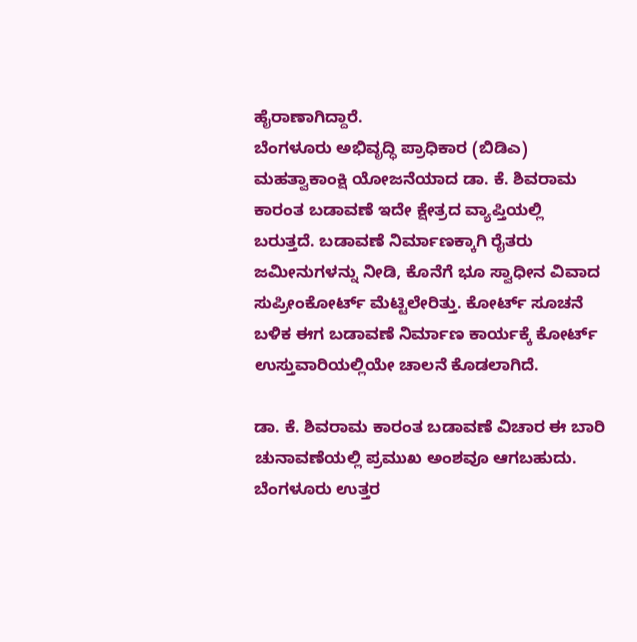ಹೈರಾಣಾಗಿದ್ದಾರೆ.
ಬೆಂಗಳೂರು ಅಭಿವೃದ್ಧಿ ಪ್ರಾಧಿಕಾರ (ಬಿಡಿಎ) ಮಹತ್ವಾಕಾಂಕ್ಷಿ ಯೋಜನೆಯಾದ ಡಾ. ಕೆ. ಶಿವರಾಮ ಕಾರಂತ ಬಡಾವಣೆ ಇದೇ ಕ್ಷೇತ್ರದ ವ್ಯಾಪ್ತಿಯಲ್ಲಿ ಬರುತ್ತದೆ. ಬಡಾವಣೆ ನಿರ್ಮಾಣಕ್ಕಾಗಿ ರೈತರು ಜಮೀನುಗಳನ್ನು ನೀಡಿ, ಕೊನೆಗೆ ಭೂ ಸ್ವಾಧೀನ ವಿವಾದ ಸುಪ್ರೀಂಕೋರ್ಟ್ ಮೆಟ್ಟಿಲೇರಿತ್ತು. ಕೋರ್ಟ್ ಸೂಚನೆ ಬಳಿಕ ಈಗ ಬಡಾವಣೆ ನಿರ್ಮಾಣ ಕಾರ್ಯಕ್ಕೆ ಕೋರ್ಟ್ ಉಸ್ತುವಾರಿಯಲ್ಲಿಯೇ ಚಾಲನೆ ಕೊಡಲಾಗಿದೆ.

ಡಾ. ಕೆ. ಶಿವರಾಮ ಕಾರಂತ ಬಡಾವಣೆ ವಿಚಾರ ಈ ಬಾರಿ ಚುನಾವಣೆಯಲ್ಲಿ ಪ್ರಮುಖ ಅಂಶವೂ ಆಗಬಹುದು. ಬೆಂಗಳೂರು ಉತ್ತರ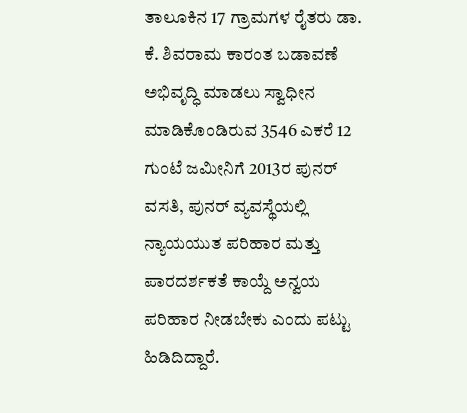ತಾಲೂಕಿನ 17 ಗ್ರಾಮಗಳ ರೈತರು ಡಾ. ಕೆ. ಶಿವರಾಮ ಕಾರಂತ ಬಡಾವಣೆ ಅಭಿವೃದ್ಧಿ ಮಾಡಲು ಸ್ವಾಧೀನ ಮಾಡಿಕೊಂಡಿರುವ 3546 ಎಕರೆ 12 ಗುಂಟೆ ಜಮೀನಿಗೆ 2013ರ ಪುನರ್ ವಸತಿ, ಪುನರ್ ವ್ಯವಸ್ಥೆಯಲ್ಲಿ ನ್ಯಾಯಯುತ ಪರಿಹಾರ ಮತ್ತು ಪಾರದರ್ಶಕತೆ ಕಾಯ್ದೆ ಅನ್ವಯ ಪರಿಹಾರ ನೀಡಬೇಕು ಎಂದು ಪಟ್ಟು ಹಿಡಿದಿದ್ದಾರೆ.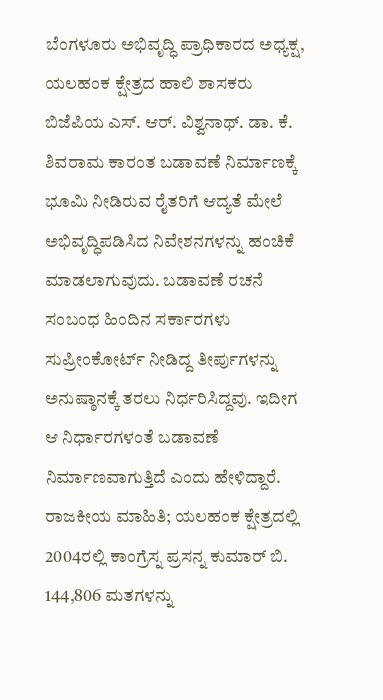ಬೆಂಗಳೂರು ಅಭಿವೃದ್ಧಿ ಪ್ರಾಧಿಕಾರದ ಅಧ್ಯಕ್ಷ, ಯಲಹಂಕ ಕ್ಷೇತ್ರದ ಹಾಲಿ ಶಾಸಕರು ಬಿಜೆಪಿಯ ಎಸ್. ಆರ್. ವಿಶ್ವನಾಥ್. ಡಾ. ಕೆ. ಶಿವರಾಮ ಕಾರಂತ ಬಡಾವಣೆ ನಿರ್ಮಾಣಕ್ಕೆ ಭೂಮಿ ನೀಡಿರುವ ರೈತರಿಗೆ ಆದ್ಯತೆ ಮೇಲೆ ಅಭಿವೃದ್ಧಿಪಡಿಸಿದ ನಿವೇಶನಗಳನ್ನು ಹಂಚಿಕೆ ಮಾಡಲಾಗುವುದು. ಬಡಾವಣೆ ರಚನೆ ಸಂಬಂಧ ಹಿಂದಿನ ಸರ್ಕಾರಗಳು ಸುಪ್ರೀಂಕೋರ್ಟ್ ನೀಡಿದ್ದ ತೀರ್ಪುಗಳನ್ನು ಅನುಷ್ಠಾನಕ್ಕೆ ತರಲು ನಿರ್ಧರಿಸಿದ್ದವು. ಇದೀಗ ಆ ನಿರ್ಧಾರಗಳಂತೆ ಬಡಾವಣೆ ನಿರ್ಮಾಣವಾಗುತ್ತಿದೆ ಎಂದು ಹೇಳಿದ್ದಾರೆ.
ರಾಜಕೀಯ ಮಾಹಿತಿ; ಯಲಹಂಕ ಕ್ಷೇತ್ರದಲ್ಲಿ 2004ರಲ್ಲಿ ಕಾಂಗ್ರೆಸ್ನ ಪ್ರಸನ್ನ ಕುಮಾರ್ ಬಿ. 144,806 ಮತಗಳನ್ನು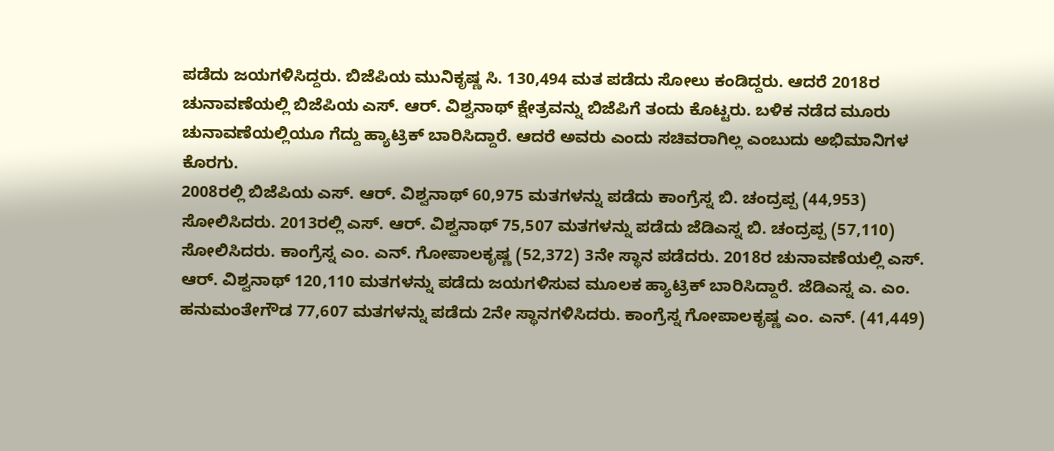ಪಡೆದು ಜಯಗಳಿಸಿದ್ದರು. ಬಿಜೆಪಿಯ ಮುನಿಕೃಷ್ಣ ಸಿ. 130,494 ಮತ ಪಡೆದು ಸೋಲು ಕಂಡಿದ್ದರು. ಆದರೆ 2018ರ ಚುನಾವಣೆಯಲ್ಲಿ ಬಿಜೆಪಿಯ ಎಸ್. ಆರ್. ವಿಶ್ವನಾಥ್ ಕ್ಷೇತ್ರವನ್ನು ಬಿಜೆಪಿಗೆ ತಂದು ಕೊಟ್ಟರು. ಬಳಿಕ ನಡೆದ ಮೂರು ಚುನಾವಣೆಯಲ್ಲಿಯೂ ಗೆದ್ದು ಹ್ಯಾಟ್ರಿಕ್ ಬಾರಿಸಿದ್ದಾರೆ. ಆದರೆ ಅವರು ಎಂದು ಸಚಿವರಾಗಿಲ್ಲ ಎಂಬುದು ಅಭಿಮಾನಿಗಳ ಕೊರಗು.
2008ರಲ್ಲಿ ಬಿಜೆಪಿಯ ಎಸ್. ಆರ್. ವಿಶ್ವನಾಥ್ 60,975 ಮತಗಳನ್ನು ಪಡೆದು ಕಾಂಗ್ರೆಸ್ನ ಬಿ. ಚಂದ್ರಪ್ಪ (44,953) ಸೋಲಿಸಿದರು. 2013ರಲ್ಲಿ ಎಸ್. ಆರ್. ವಿಶ್ವನಾಥ್ 75,507 ಮತಗಳನ್ನು ಪಡೆದು ಜೆಡಿಎಸ್ನ ಬಿ. ಚಂದ್ರಪ್ಪ (57,110) ಸೋಲಿಸಿದರು. ಕಾಂಗ್ರೆಸ್ನ ಎಂ. ಎನ್. ಗೋಪಾಲಕೃಷ್ಣ (52,372) 3ನೇ ಸ್ಥಾನ ಪಡೆದರು. 2018ರ ಚುನಾವಣೆಯಲ್ಲಿ ಎಸ್. ಆರ್. ವಿಶ್ವನಾಥ್ 120,110 ಮತಗಳನ್ನು ಪಡೆದು ಜಯಗಳಿಸುವ ಮೂಲಕ ಹ್ಯಾಟ್ರಿಕ್ ಬಾರಿಸಿದ್ದಾರೆ. ಜೆಡಿಎಸ್ನ ಎ. ಎಂ. ಹನುಮಂತೇಗೌಡ 77,607 ಮತಗಳನ್ನು ಪಡೆದು 2ನೇ ಸ್ಥಾನಗಳಿಸಿದರು. ಕಾಂಗ್ರೆಸ್ನ ಗೋಪಾಲಕೃಷ್ಣ ಎಂ. ಎನ್. (41,449)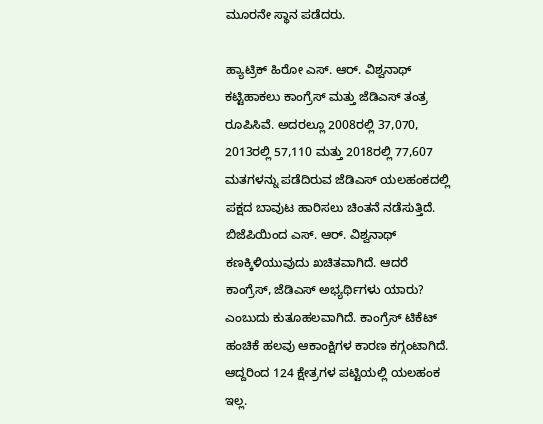ಮೂರನೇ ಸ್ಥಾನ ಪಡೆದರು.

ಹ್ಯಾಟ್ರಿಕ್ ಹಿರೋ ಎಸ್. ಆರ್. ವಿಶ್ವನಾಥ್ ಕಟ್ಟಿಹಾಕಲು ಕಾಂಗ್ರೆಸ್ ಮತ್ತು ಜೆಡಿಎಸ್ ತಂತ್ರ ರೂಪಿಸಿವೆ. ಅದರಲ್ಲೂ 2008ರಲ್ಲಿ 37,070, 2013ರಲ್ಲಿ 57,110 ಮತ್ತು 2018ರಲ್ಲಿ 77,607 ಮತಗಳನ್ನು ಪಡೆದಿರುವ ಜೆಡಿಎಸ್ ಯಲಹಂಕದಲ್ಲಿ ಪಕ್ಷದ ಬಾವುಟ ಹಾರಿಸಲು ಚಿಂತನೆ ನಡೆಸುತ್ತಿದೆ. ಬಿಜೆಪಿಯಿಂದ ಎಸ್. ಆರ್. ವಿಶ್ವನಾಥ್ ಕಣಕ್ಕಿಳಿಯುವುದು ಖಚಿತವಾಗಿದೆ. ಆದರೆ ಕಾಂಗ್ರೆಸ್, ಜೆಡಿಎಸ್ ಅಭ್ಯರ್ಥಿಗಳು ಯಾರು? ಎಂಬುದು ಕುತೂಹಲವಾಗಿದೆ. ಕಾಂಗ್ರೆಸ್ ಟಿಕೆಟ್ ಹಂಚಿಕೆ ಹಲವು ಆಕಾಂಕ್ಷಿಗಳ ಕಾರಣ ಕಗ್ಗಂಟಾಗಿದೆ. ಆದ್ದರಿಂದ 124 ಕ್ಷೇತ್ರಗಳ ಪಟ್ಟಿಯಲ್ಲಿ ಯಲಹಂಕ ಇಲ್ಲ.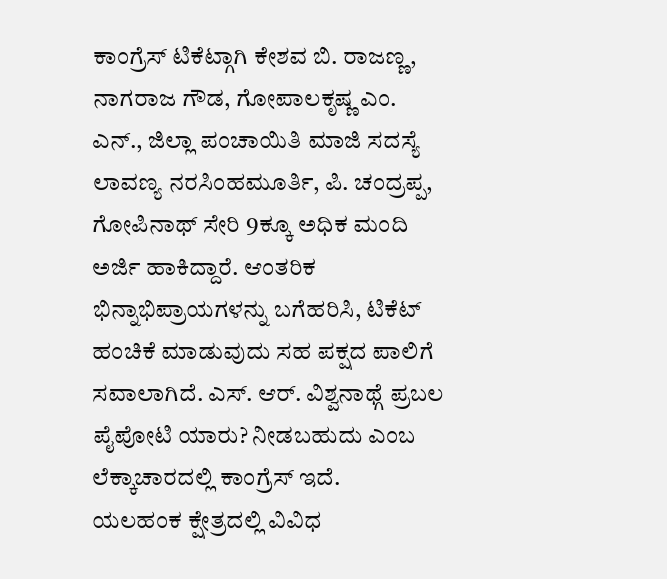ಕಾಂಗ್ರೆಸ್ ಟಿಕೆಟ್ಗಾಗಿ ಕೇಶವ ಬಿ. ರಾಜಣ್ಣ, ನಾಗರಾಜ ಗೌಡ, ಗೋಪಾಲಕೃಷ್ಣ ಎಂ. ಎನ್., ಜಿಲ್ಲಾ ಪಂಚಾಯಿತಿ ಮಾಜಿ ಸದಸ್ಯೆ ಲಾವಣ್ಯ ನರಸಿಂಹಮೂರ್ತಿ, ಪಿ. ಚಂದ್ರಪ್ಪ, ಗೋಪಿನಾಥ್ ಸೇರಿ 9ಕ್ಕೂ ಅಧಿಕ ಮಂದಿ ಅರ್ಜಿ ಹಾಕಿದ್ದಾರೆ. ಆಂತರಿಕ ಭಿನ್ನಾಭಿಪ್ರಾಯಗಳನ್ನು ಬಗೆಹರಿಸಿ, ಟಿಕೆಟ್ ಹಂಚಿಕೆ ಮಾಡುವುದು ಸಹ ಪಕ್ಷದ ಪಾಲಿಗೆ ಸವಾಲಾಗಿದೆ. ಎಸ್. ಆರ್. ವಿಶ್ವನಾಥ್ಗೆ ಪ್ರಬಲ ಪೈಪೋಟಿ ಯಾರು? ನೀಡಬಹುದು ಎಂಬ ಲೆಕ್ಕಾಚಾರದಲ್ಲಿ ಕಾಂಗ್ರೆಸ್ ಇದೆ.
ಯಲಹಂಕ ಕ್ಷೇತ್ರದಲ್ಲಿ ವಿವಿಧ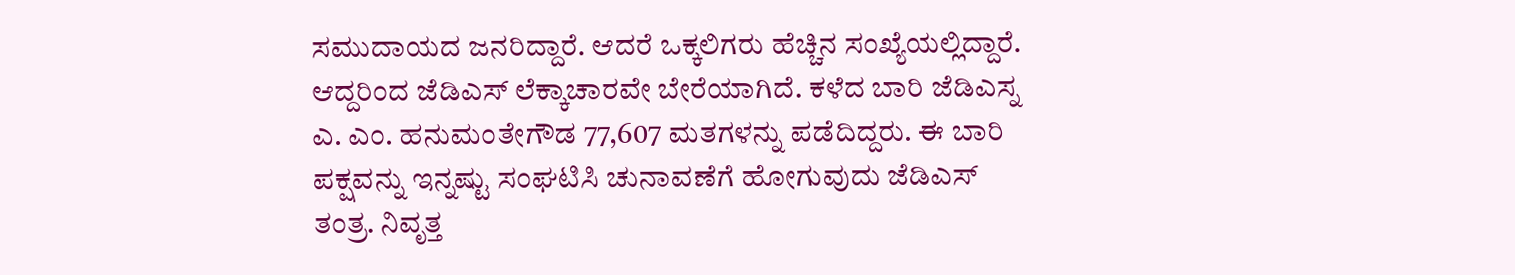ಸಮುದಾಯದ ಜನರಿದ್ದಾರೆ. ಆದರೆ ಒಕ್ಕಲಿಗರು ಹೆಚ್ಚಿನ ಸಂಖ್ಯೆಯಲ್ಲಿದ್ದಾರೆ. ಆದ್ದರಿಂದ ಜೆಡಿಎಸ್ ಲೆಕ್ಕಾಚಾರವೇ ಬೇರೆಯಾಗಿದೆ. ಕಳೆದ ಬಾರಿ ಜೆಡಿಎಸ್ನ ಎ. ಎಂ. ಹನುಮಂತೇಗೌಡ 77,607 ಮತಗಳನ್ನು ಪಡೆದಿದ್ದರು. ಈ ಬಾರಿ ಪಕ್ಷವನ್ನು ಇನ್ನಷ್ಟು ಸಂಘಟಿಸಿ ಚುನಾವಣೆಗೆ ಹೋಗುವುದು ಜೆಡಿಎಸ್ ತಂತ್ರ. ನಿವೃತ್ತ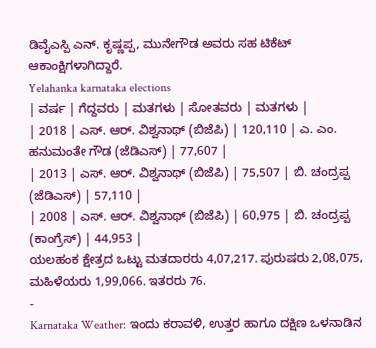ಡಿವೈಎಸ್ಪಿ ಎನ್. ಕೃಷ್ಣಪ್ಪ, ಮುನೇಗೌಡ ಅವರು ಸಹ ಟಿಕೆಟ್ ಆಕಾಂಕ್ಷಿಗಳಾಗಿದ್ದಾರೆ.
Yelahanka karnataka elections
| ವರ್ಷ | ಗೆದ್ದವರು | ಮತಗಳು | ಸೋತವರು | ಮತಗಳು |
| 2018 | ಎಸ್. ಆರ್. ವಿಶ್ವನಾಥ್ (ಬಿಜೆಪಿ) | 120,110 | ಎ. ಎಂ. ಹನುಮಂತೇ ಗೌಡ (ಜೆಡಿಎಸ್) | 77,607 |
| 2013 | ಎಸ್. ಆರ್. ವಿಶ್ವನಾಥ್ (ಬಿಜೆಪಿ) | 75,507 | ಬಿ. ಚಂದ್ರಪ್ಪ (ಜೆಡಿಎಸ್) | 57,110 |
| 2008 | ಎಸ್. ಆರ್. ವಿಶ್ವನಾಥ್ (ಬಿಜೆಪಿ) | 60,975 | ಬಿ. ಚಂದ್ರಪ್ಪ (ಕಾಂಗ್ರೆಸ್) | 44,953 |
ಯಲಹಂಕ ಕ್ಷೇತ್ರದ ಒಟ್ಟು ಮತದಾರರು 4,07,217. ಪುರುಷರು 2,08,075, ಮಹಿಳೆಯರು 1,99,066. ಇತರರು 76.
-
Karnataka Weather: ಇಂದು ಕರಾವಳಿ, ಉತ್ತರ ಹಾಗೂ ದಕ್ಷಿಣ ಒಳನಾಡಿನ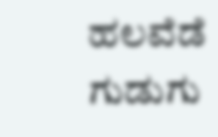ಹಲವೆಡೆ ಗುಡುಗು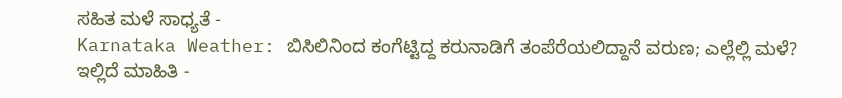ಸಹಿತ ಮಳೆ ಸಾಧ್ಯತೆ -
Karnataka Weather: ಬಿಸಿಲಿನಿಂದ ಕಂಗೆಟ್ಟಿದ್ದ ಕರುನಾಡಿಗೆ ತಂಪೆರೆಯಲಿದ್ದಾನೆ ವರುಣ; ಎಲ್ಲೆಲ್ಲಿ ಮಳೆ? ಇಲ್ಲಿದೆ ಮಾಹಿತಿ -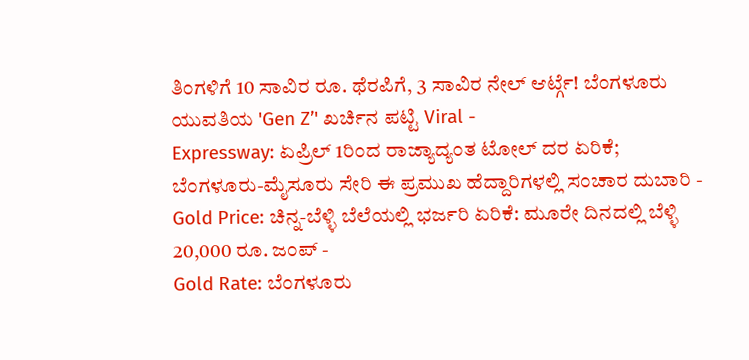ತಿಂಗಳಿಗೆ 10 ಸಾವಿರ ರೂ. ಥೆರಪಿಗೆ, 3 ಸಾವಿರ ನೇಲ್ ಆರ್ಟ್ಗೆ! ಬೆಂಗಳೂರು ಯುವತಿಯ 'Gen Z’' ಖರ್ಚಿನ ಪಟ್ಟಿ Viral -
Expressway: ಏಪ್ರಿಲ್ 1ರಿಂದ ರಾಜ್ಯಾದ್ಯಂತ ಟೋಲ್ ದರ ಏರಿಕೆ; ಬೆಂಗಳೂರು-ಮೈಸೂರು ಸೇರಿ ಈ ಪ್ರಮುಖ ಹೆದ್ದಾರಿಗಳಲ್ಲಿ ಸಂಚಾರ ದುಬಾರಿ -
Gold Price: ಚಿನ್ನ-ಬೆಳ್ಳಿ ಬೆಲೆಯಲ್ಲಿ ಭರ್ಜರಿ ಏರಿಕೆ: ಮೂರೇ ದಿನದಲ್ಲಿ ಬೆಳ್ಳಿ 20,000 ರೂ. ಜಂಪ್ -
Gold Rate: ಬೆಂಗಳೂರು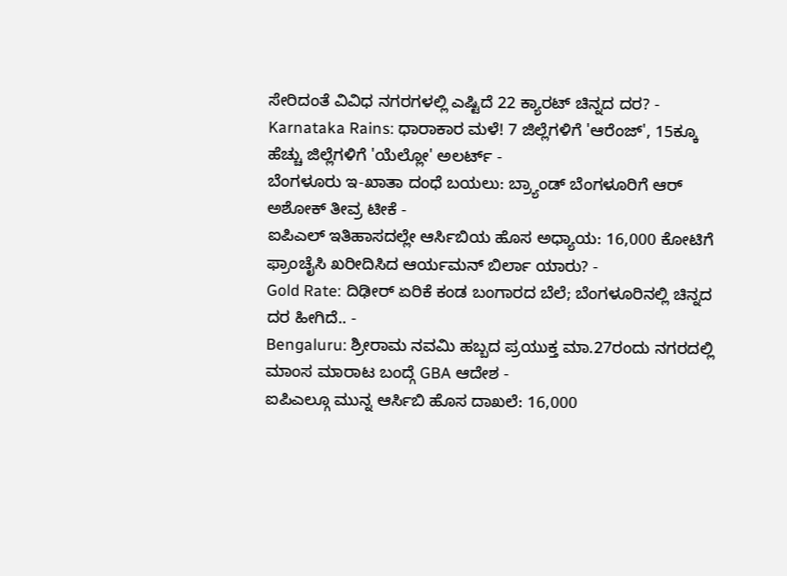ಸೇರಿದಂತೆ ವಿವಿಧ ನಗರಗಳಲ್ಲಿ ಎಷ್ಟಿದೆ 22 ಕ್ಯಾರಟ್ ಚಿನ್ನದ ದರ? -
Karnataka Rains: ಧಾರಾಕಾರ ಮಳೆ! 7 ಜಿಲ್ಲೆಗಳಿಗೆ 'ಆರೆಂಜ್', 15ಕ್ಕೂ ಹೆಚ್ಚು ಜಿಲ್ಲೆಗಳಿಗೆ 'ಯೆಲ್ಲೋ' ಅಲರ್ಟ್ -
ಬೆಂಗಳೂರು ಇ-ಖಾತಾ ದಂಧೆ ಬಯಲು: ಬ್ರ್ಯಾಂಡ್ ಬೆಂಗಳೂರಿಗೆ ಆರ್ ಅಶೋಕ್ ತೀವ್ರ ಟೀಕೆ -
ಐಪಿಎಲ್ ಇತಿಹಾಸದಲ್ಲೇ ಆರ್ಸಿಬಿಯ ಹೊಸ ಅಧ್ಯಾಯ: 16,000 ಕೋಟಿಗೆ ಫ್ರಾಂಚೈಸಿ ಖರೀದಿಸಿದ ಆರ್ಯಮನ್ ಬಿರ್ಲಾ ಯಾರು? -
Gold Rate: ದಿಢೀರ್ ಏರಿಕೆ ಕಂಡ ಬಂಗಾರದ ಬೆಲೆ; ಬೆಂಗಳೂರಿನಲ್ಲಿ ಚಿನ್ನದ ದರ ಹೀಗಿದೆ.. -
Bengaluru: ಶ್ರೀರಾಮ ನವಮಿ ಹಬ್ಬದ ಪ್ರಯುಕ್ತ ಮಾ.27ರಂದು ನಗರದಲ್ಲಿ ಮಾಂಸ ಮಾರಾಟ ಬಂದ್ಗೆ GBA ಆದೇಶ -
ಐಪಿಎಲ್ಗೂ ಮುನ್ನ ಆರ್ಸಿಬಿ ಹೊಸ ದಾಖಲೆ: 16,000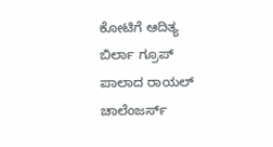ಕೋಟಿಗೆ ಆದಿತ್ಯ ಬಿರ್ಲಾ ಗ್ರೂಪ್ ಪಾಲಾದ ರಾಯಲ್ ಚಾಲೆಂಜರ್ಸ್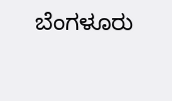ಬೆಂಗಳೂರು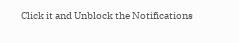Click it and Unblock the Notifications